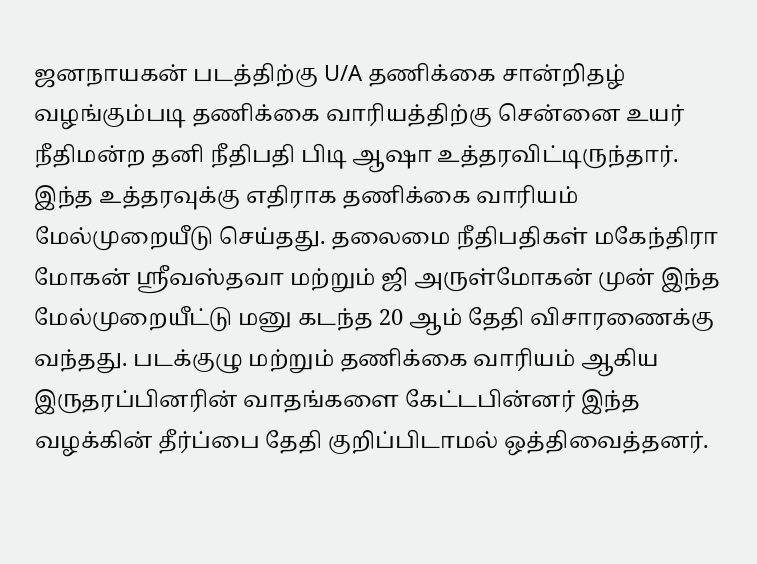ஜனநாயகன் படத்திற்கு U/A தணிக்கை சான்றிதழ் வழங்கும்படி தணிக்கை வாரியத்திற்கு சென்னை உயர் நீதிமன்ற தனி நீதிபதி பிடி ஆஷா உத்தரவிட்டிருந்தார். இந்த உத்தரவுக்கு எதிராக தணிக்கை வாரியம் மேல்முறையீடு செய்தது. தலைமை நீதிபதிகள் மகேந்திரா மோகன் ஶ்ரீவஸ்தவா மற்றும் ஜி அருள்மோகன் முன் இந்த மேல்முறையீட்டு மனு கடந்த 20 ஆம் தேதி விசாரணைக்கு வந்தது. படக்குழு மற்றும் தணிக்கை வாரியம் ஆகிய இருதரப்பினரின் வாதங்களை கேட்டபின்னர் இந்த வழக்கின் தீர்ப்பை தேதி குறிப்பிடாமல் ஒத்திவைத்தனர்.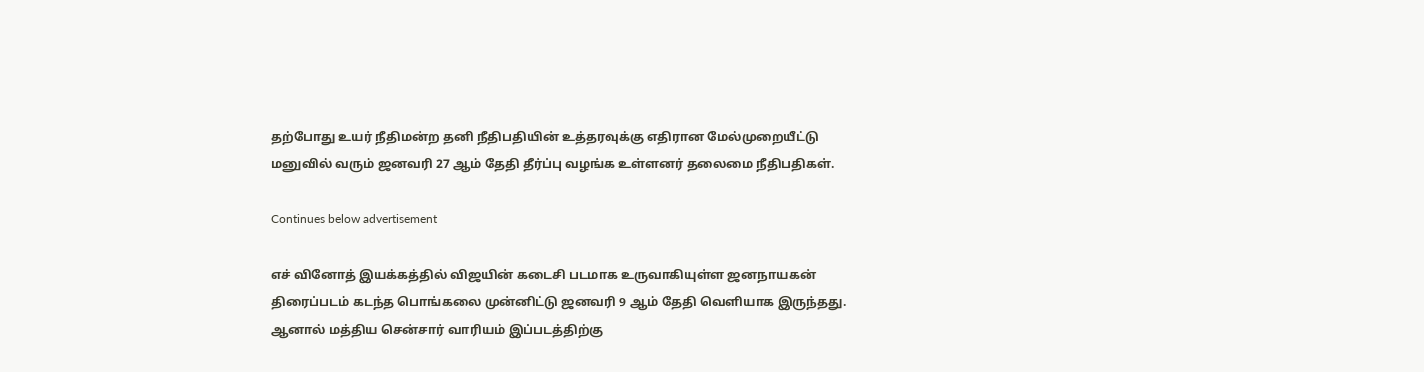தற்போது உயர் நீதிமன்ற தனி நீதிபதியின் உத்தரவுக்கு எதிரான மேல்முறையீட்டு மனுவில் வரும் ஜனவரி 27 ஆம் தேதி தீர்ப்பு வழங்க உள்ளனர் தலைமை நீதிபதிகள்.

Continues below advertisement

எச் வினோத் இயக்கத்தில் விஜயின் கடைசி படமாக உருவாகியுள்ள ஜனநாயகன் திரைப்படம் கடந்த பொங்கலை முன்னிட்டு ஜனவரி 9 ஆம் தேதி வெளியாக இருந்தது. ஆனால் மத்திய சென்சார் வாரியம் இப்படத்திற்கு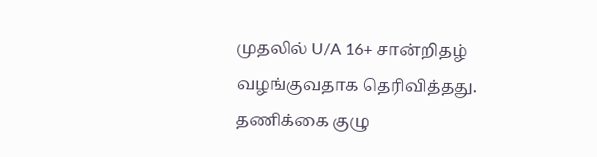முதலில் U/A 16+ சான்றிதழ் வழங்குவதாக தெரிவித்தது. தணிக்கை குழு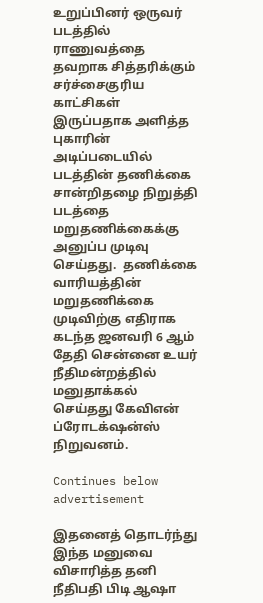உறுப்பினர் ஒருவர் படத்தில் ராணுவத்தை தவறாக சித்தரிக்கும் சர்ச்சைகுரிய காட்சிகள் இருப்பதாக அளித்த புகாரின் அடிப்படையில் படத்தின் தணிக்கை சான்றிதழை நிறுத்தி படத்தை மறுதணிக்கைக்கு அனுப்ப முடிவு செய்தது.  தணிக்கை வாரியத்தின் மறுதணிக்கை  முடிவிற்கு எதிராக கடந்த ஜனவரி 6 ஆம் தேதி சென்னை உயர் நீதிமன்றத்தில் மனுதாக்கல் செய்தது கேவிஎன் ப்ரோடக்‌ஷன்ஸ் நிறுவனம்.

Continues below advertisement

இதனைத் தொடர்ந்து இந்த மனுவை விசாரித்த தனி நீதிபதி பிடி ஆஷா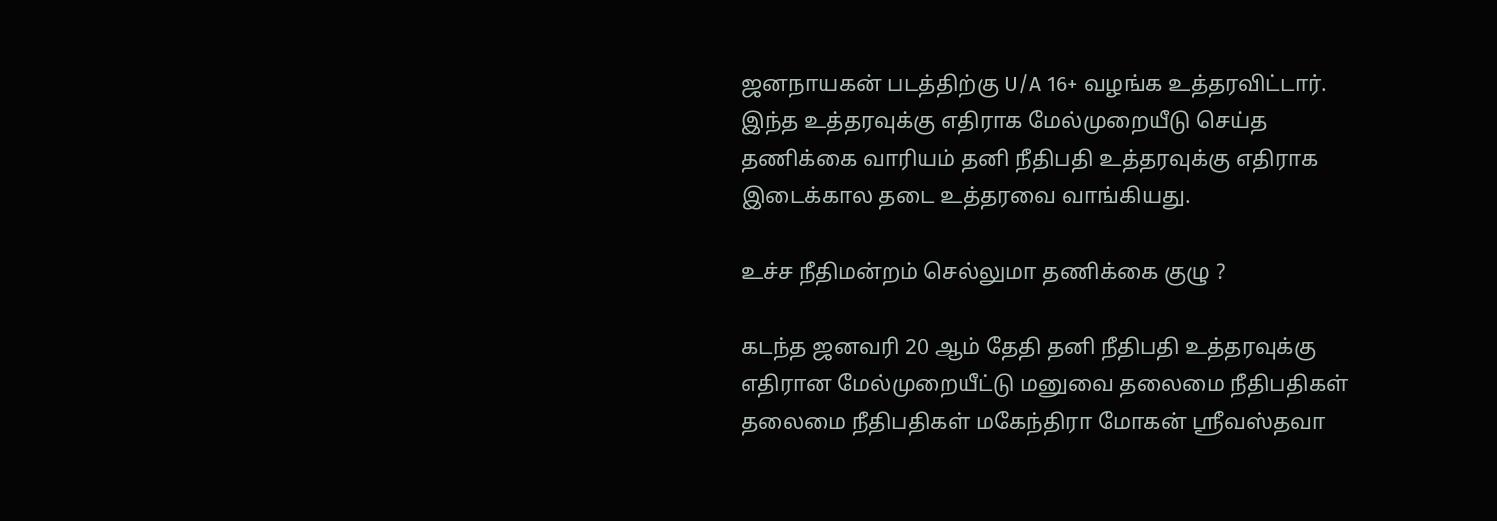ஜனநாயகன் படத்திற்கு U/A 16+ வழங்க உத்தரவிட்டார். இந்த உத்தரவுக்கு எதிராக மேல்முறையீடு செய்த தணிக்கை வாரியம் தனி நீதிபதி உத்தரவுக்கு எதிராக இடைக்கால தடை உத்தரவை வாங்கியது.

உச்ச நீதிமன்றம் செல்லுமா தணிக்கை குழு ?

கடந்த ஜனவரி 20 ஆம் தேதி தனி நீதிபதி உத்தரவுக்கு எதிரான மேல்முறையீட்டு மனுவை தலைமை நீதிபதிகள் தலைமை நீதிபதிகள் மகேந்திரா மோகன் ஶ்ரீவஸ்தவா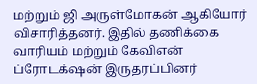மற்றும் ஜி அருள்மோகன் ஆகியோர் விசாரித்தனர். இதில் தணிக்கை வாரியம் மற்றும் கேவிஎன் ப்ரோடக்‌ஷன் இருதரப்பினர்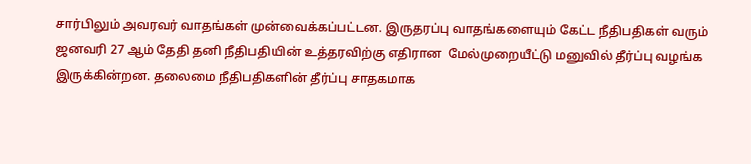சார்பிலும் அவரவர் வாதங்கள் முன்வைக்கப்பட்டன. இருதரப்பு வாதங்களையும் கேட்ட நீதிபதிகள் வரும் ஜனவரி 27 ஆம் தேதி தனி நீதிபதியின் உத்தரவிற்கு எதிரான  மேல்முறையீட்டு மனுவில் தீர்ப்பு வழங்க இருக்கின்றன. தலைமை நீதிபதிகளின் தீர்ப்பு சாதகமாக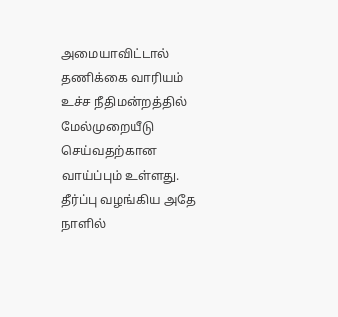அமையாவிட்டால் தணிக்கை வாரியம் உச்ச நீதிமன்றத்தில் மேல்முறையீடு செய்வதற்கான வாய்ப்பும் உள்ளது. தீர்ப்பு வழங்கிய அதே நாளில்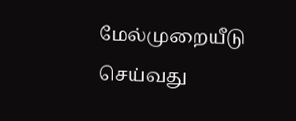மேல்முறையீடு செய்வது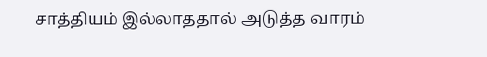சாத்தியம் இல்லாததால் அடுத்த வாரம்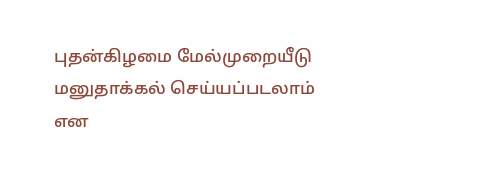புதன்கிழமை மேல்முறையீடு மனுதாக்கல் செய்யப்படலாம் என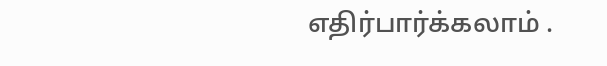எதிர்பார்க்கலாம் .